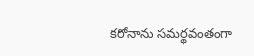కరోనాను సమర్థవంతంగా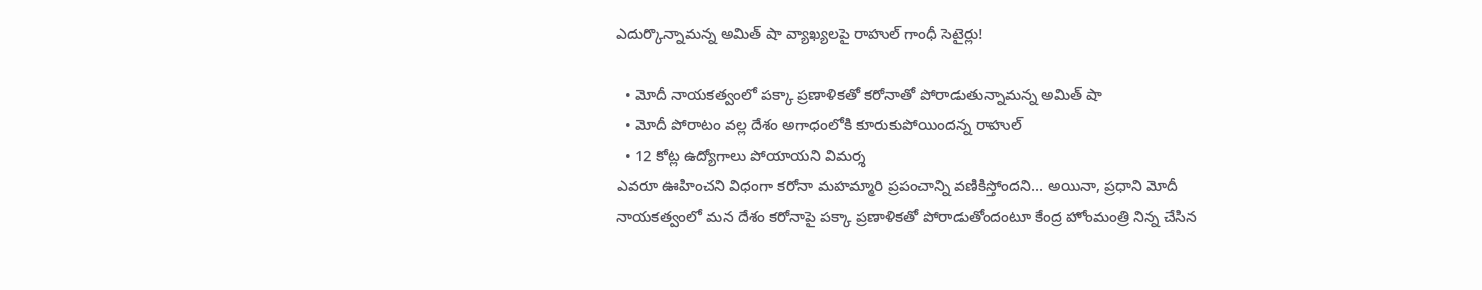ఎదుర్కొన్నామన్న అమిత్ షా వ్యాఖ్యలపై రాహుల్ గాంధీ సెటైర్లు!

  • మోదీ నాయకత్వంలో పక్కా ప్రణాళికతో కరోనాతో పోరాడుతున్నామన్న అమిత్ షా
  • మోదీ పోరాటం వల్ల దేశం అగాధంలోకి కూరుకుపోయిందన్న రాహుల్
  • 12 కోట్ల ఉద్యోగాలు పోయాయని విమర్శ
ఎవరూ ఊహించని విధంగా కరోనా మహమ్మారి ప్రపంచాన్ని వణికిస్తోందని... అయినా, ప్రధాని మోదీ నాయకత్వంలో మన దేశం కరోనాపై పక్కా ప్రణాళికతో పోరాడుతోందంటూ కేంద్ర హోంమంత్రి నిన్న చేసిన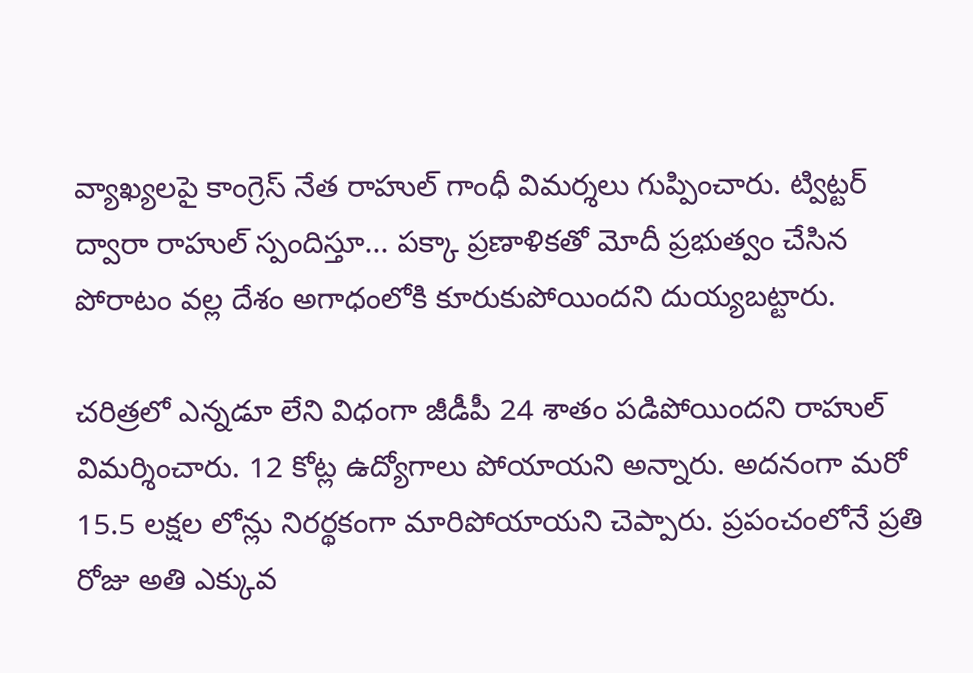వ్యాఖ్యలపై కాంగ్రెస్ నేత రాహుల్ గాంధీ విమర్శలు గుప్పించారు. ట్విట్టర్ ద్వారా రాహుల్ స్పందిస్తూ... పక్కా ప్రణాళికతో మోదీ ప్రభుత్వం చేసిన పోరాటం వల్ల దేశం అగాధంలోకి కూరుకుపోయిందని దుయ్యబట్టారు.

చరిత్రలో ఎన్నడూ లేని విధంగా జీడీపీ 24 శాతం పడిపోయిందని రాహుల్ విమర్శించారు. 12 కోట్ల ఉద్యోగాలు పోయాయని అన్నారు. అదనంగా మరో 15.5 లక్షల లోన్లు నిరర్థకంగా మారిపోయాయని చెప్పారు. ప్రపంచంలోనే ప్రతి రోజు అతి ఎక్కువ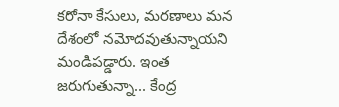కరోనా కేసులు, మరణాలు మన దేశంలో నమోదవుతున్నాయని మండిపడ్డారు. ఇంత జరుగుతున్నా... కేంద్ర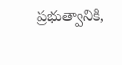ప్రభుత్వానికి,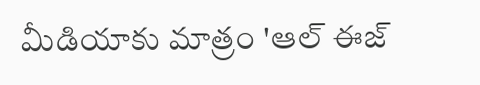మీడియాకు మాత్రం 'ఆల్ ఈజ్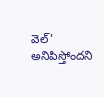వెల్' అనిపిస్తోందని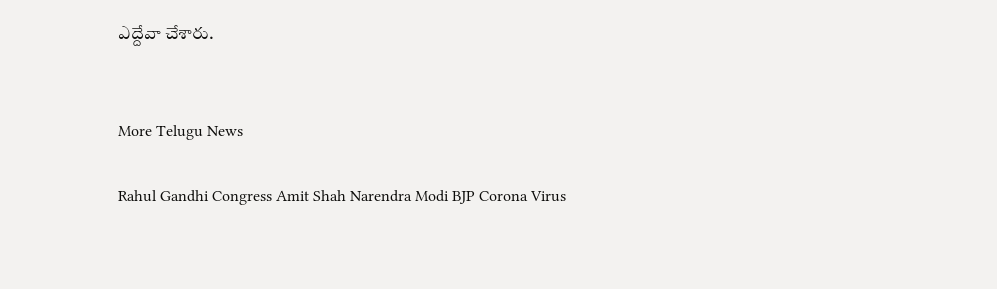ఎద్దేవా చేశారు.


More Telugu News

Rahul Gandhi Congress Amit Shah Narendra Modi BJP Corona Virus